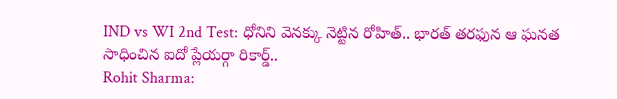IND vs WI 2nd Test: ధోనిని వెనక్కు నెట్టిన రోహిత్.. భారత్ తరఫున ఆ ఘనత సాధించిన ఐదో ప్లేయర్గా రికార్డ్..
Rohit Sharma: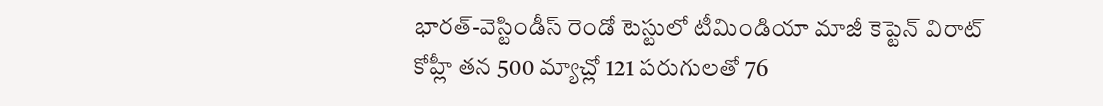భారత్-వెస్టిండీస్ రెండో టెస్టులో టీమిండియా మాజీ కెప్టెన్ విరాట్ కోహ్లీ తన 500 మ్యాచ్లో 121 పరుగులతో 76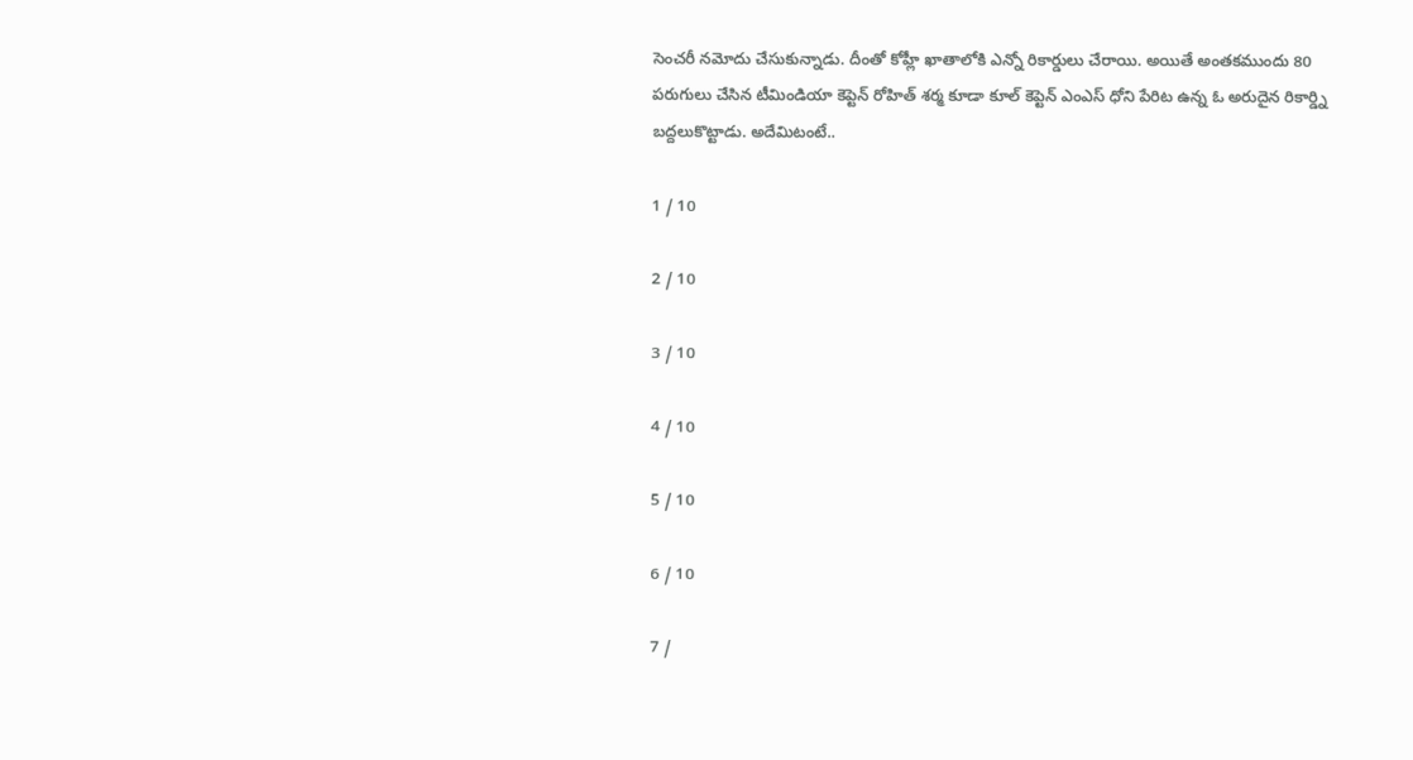సెంచరీ నమోదు చేసుకున్నాడు. దీంతో కోహ్లీ ఖాతాలోకి ఎన్నో రికార్డులు చేరాయి. అయితే అంతకముందు 80 పరుగులు చేసిన టీమిండియా కెప్టెన్ రోహిత్ శర్మ కూడా కూల్ కెప్టెన్ ఎంఎస్ ధోని పేరిట ఉన్న ఓ అరుదైన రికార్డ్ని బద్దలుకొట్టాడు. అదేమిటంటే..

1 / 10

2 / 10

3 / 10

4 / 10

5 / 10

6 / 10

7 /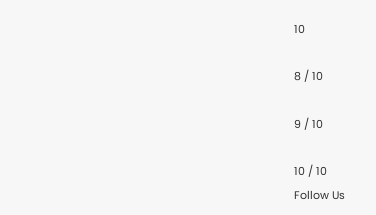10

8 / 10

9 / 10

10 / 10
Follow Us